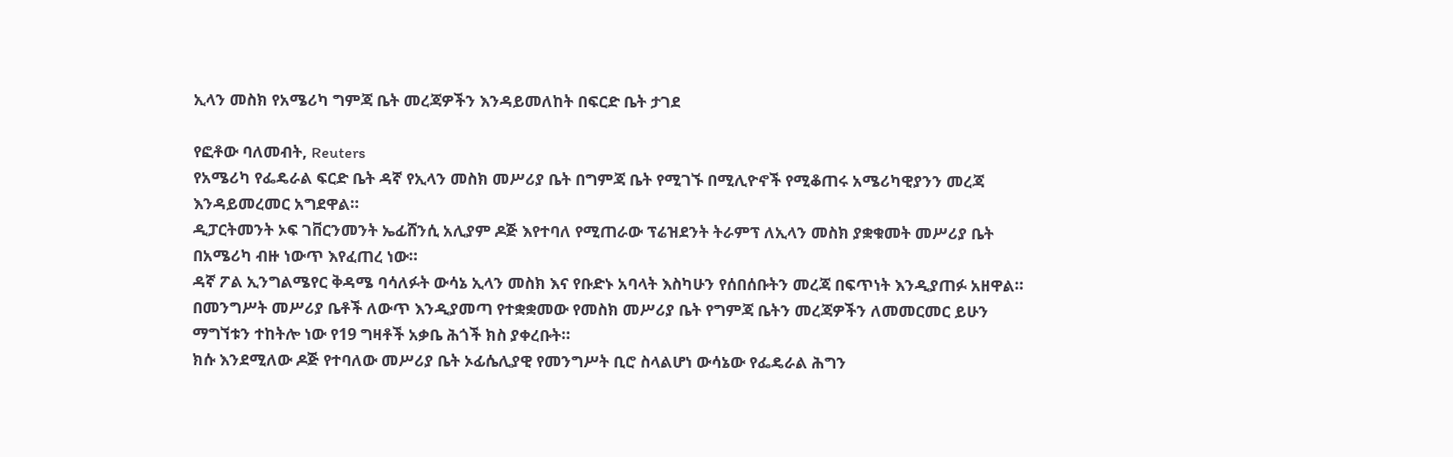ኢላን መስክ የአሜሪካ ግምጃ ቤት መረጃዎችን እንዳይመለከት በፍርድ ቤት ታገደ

የፎቶው ባለመብት, Reuters
የአሜሪካ የፌዴራል ፍርድ ቤት ዳኛ የኢላን መስክ መሥሪያ ቤት በግምጃ ቤት የሚገኙ በሚሊዮኖች የሚቆጠሩ አሜሪካዊያንን መረጃ እንዳይመረመር አግደዋል።
ዲፓርትመንት ኦፍ ገቨርንመንት ኤፊሸንሲ አሊያም ዶጅ እየተባለ የሚጠራው ፕሬዝደንት ትራምፕ ለኢላን መስክ ያቋቁመት መሥሪያ ቤት በአሜሪካ ብዙ ነውጥ እየፈጠረ ነው።
ዳኛ ፖል ኢንግልሜየር ቅዳሜ ባሳለፉት ውሳኔ ኢላን መስክ እና የቡድኑ አባላት እስካሁን የሰበሰቡትን መረጃ በፍጥነት እንዲያጠፉ አዘዋል።
በመንግሥት መሥሪያ ቤቶች ለውጥ እንዲያመጣ የተቋቋመው የመስክ መሥሪያ ቤት የግምጃ ቤትን መረጃዎችን ለመመርመር ይሁን ማግኘቱን ተከትሎ ነው የ19 ግዛቶች አቃቤ ሕጎች ክስ ያቀረቡት።
ክሱ እንደሚለው ዶጅ የተባለው መሥሪያ ቤት ኦፊሴሊያዊ የመንግሥት ቢሮ ስላልሆነ ውሳኔው የፌዴራል ሕግን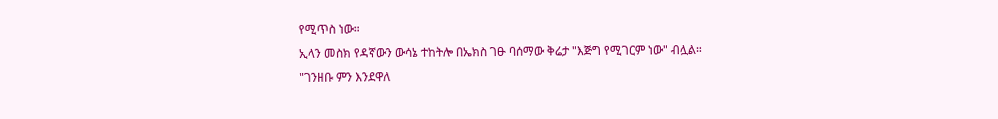የሚጥስ ነው።
ኢላን መስክ የዳኛውን ውሳኔ ተከትሎ በኤክስ ገፁ ባሰማው ቅሬታ "እጅግ የሚገርም ነው" ብሏል።
"ገንዘቡ ምን እንደዋለ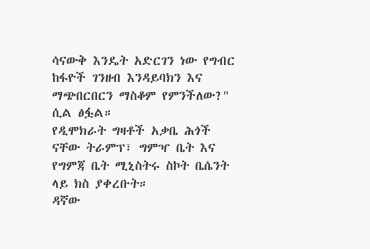ሳናውቅ እንዴት አድርገን ነው የግብር ከፋዮች ገንዘብ እንዳይባክን እና ማጭበርበርን ማስቆም የምንችለው?" ሲል ፅፏል።
የዲሞክራት ግዛቶች አቃቤ ሕጎች ናቸው ትራምፕ፣ ግምዣ ቤት እና የግምጃ ቤት ሚኒስትሩ ስኮት ቤሴንት ላይ ክስ ያቀረቡት።
ዳኛው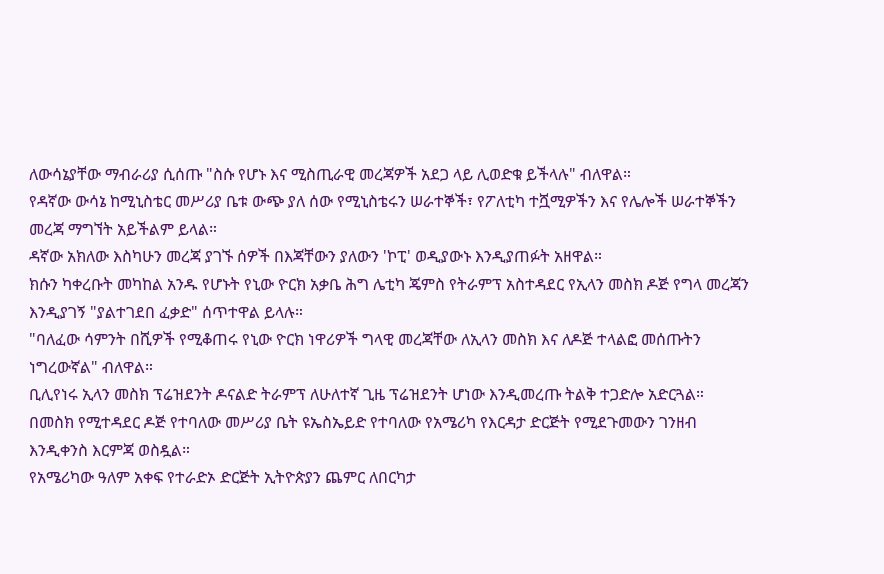ለውሳኔያቸው ማብራሪያ ሲሰጡ "ስሱ የሆኑ እና ሚስጢራዊ መረጃዎች አደጋ ላይ ሊወድቁ ይችላሉ" ብለዋል።
የዳኛው ውሳኔ ከሚኒስቴር መሥሪያ ቤቱ ውጭ ያለ ሰው የሚኒስቴሩን ሠራተኞች፣ የፖለቲካ ተሿሚዎችን እና የሌሎች ሠራተኞችን መረጃ ማግኘት አይችልም ይላል።
ዳኛው አክለው እስካሁን መረጃ ያገኙ ሰዎች በእጃቸውን ያለውን 'ኮፒ' ወዲያውኑ እንዲያጠፉት አዘዋል።
ክሱን ካቀረቡት መካከል አንዱ የሆኑት የኒው ዮርክ አቃቤ ሕግ ሌቲካ ጄምስ የትራምፕ አስተዳደር የኢላን መስክ ዶጅ የግላ መረጃን እንዲያገኝ "ያልተገደበ ፈቃድ" ሰጥተዋል ይላሉ።
"ባለፈው ሳምንት በሺዎች የሚቆጠሩ የኒው ዮርክ ነዋሪዎች ግላዊ መረጃቸው ለኢላን መስክ እና ለዶጅ ተላልፎ መሰጡትን ነግረውኛል" ብለዋል።
ቢሊየነሩ ኢላን መስክ ፕሬዝደንት ዶናልድ ትራምፕ ለሁለተኛ ጊዜ ፕሬዝደንት ሆነው እንዲመረጡ ትልቅ ተጋድሎ አድርጓል።
በመስክ የሚተዳደር ዶጅ የተባለው መሥሪያ ቤት ዩኤስኤይድ የተባለው የአሜሪካ የእርዳታ ድርጅት የሚደጉመውን ገንዘብ እንዲቀንስ እርምጃ ወስዷል።
የአሜሪካው ዓለም አቀፍ የተራድኦ ድርጅት ኢትዮጵያን ጨምር ለበርካታ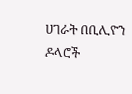ሀገራት በቢሊዮን ዶላሮች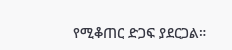የሚቆጠር ድጋፍ ያደርጋል።